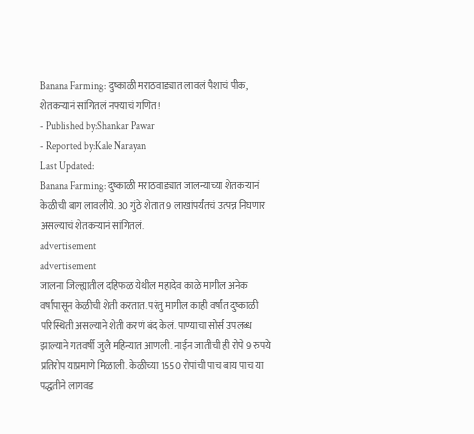Banana Farming: दुष्काळी मराठवाड्यात लावलं पैशाचं पीक, शेतकऱ्यानं सांगितलं नफ्याचं गणित!
- Published by:Shankar Pawar
- Reported by:Kale Narayan
Last Updated:
Banana Farming: दुष्काळी मराठवाड्यात जालन्याच्या शेतकऱ्यानं केळीची बाग लावलीये. 30 गुंठे शेतात 9 लाखांपर्यंतचं उत्पन्न निघणार असल्याचं शेतकऱ्यानं सांगितलं.
advertisement
advertisement
जालना जिल्ह्यातील दहिफळ येथील महादेव काळे मागील अनेक वर्षांपासून केळीची शेती करतात. परंतु मागील काही वर्षांत दुष्काळी परिस्थिती असल्याने शेती करणं बंद केलं. पाण्याचा सोर्स उपलब्ध झाल्याने गतवर्षी जुलै महिन्यात आणली. नाईन जातीची ही रोपे 9 रुपये प्रतिरोप याप्रमाणे मिळाली. केळीच्या 1550 रोपांची पाच बाय पाच या पद्धतीने लागवड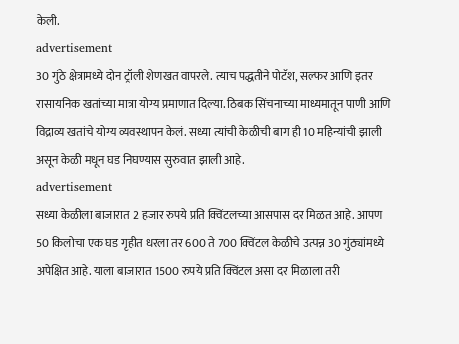केली.
advertisement
30 गुंठे क्षेत्रामध्ये दोन ट्रॉली शेणखत वापरले. त्याच पद्धतीने पोटॅश, सल्फर आणि इतर रासायनिक खतांच्या मात्रा योग्य प्रमाणात दिल्या. ठिबक सिंचनाच्या माध्यमातून पाणी आणि विद्राव्य खतांचे योग्य व्यवस्थापन केलं. सध्या त्यांची केळीची बाग ही 10 महिन्यांची झाली असून केळी मधून घड निघण्यास सुरुवात झाली आहे.
advertisement
सध्या केळीला बाजारात 2 हजार रुपये प्रति क्विंटलच्या आसपास दर मिळत आहे. आपण 50 किलोचा एक घड गृहीत धरला तर 600 ते 700 क्विंटल केळीचे उत्पन्न 30 गुंठ्यांमध्ये अपेक्षित आहे. याला बाजारात 1500 रुपये प्रति क्विंटल असा दर मिळाला तरी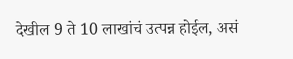देखील 9 ते 10 लाखांचं उत्पन्न होईल, असं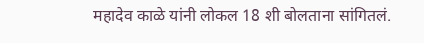महादेव काळे यांनी लोकल 18 शी बोलताना सांगितलं.